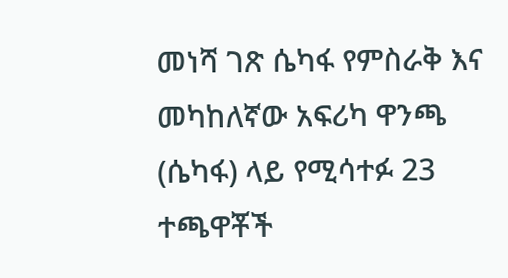መነሻ ገጽ ሴካፋ የምስራቅ እና መካከለኛው አፍሪካ ዋንጫ (ሴካፋ) ላይ የሚሳተፉ 23 ተጫዋቾች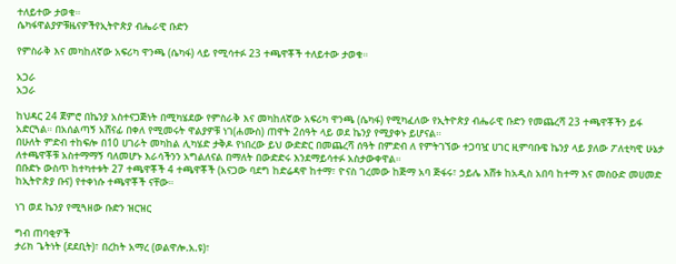ተለይተው ታወቁ።
ሴካፋዋልያዎቹዜናዎችየኢትዮጵያ ብሔራዊ ቡድን

የምስራቅ እና መካከለኛው አፍሪካ ዋንጫ (ሴካፋ) ላይ የሚሳተፉ 23 ተጫዋቾች ተለይተው ታወቁ።

አጋራ
አጋራ

ከህዳር 24 ጀምሮ በኬንያ አስተናጋጅነት በሚካሄደው የምስራቅ እና መካከለኛው አፍሪካ ዋንጫ (ሴካፋ) የሚካፈለው የኢትዮጵያ ብሔራዊ ቡድን የመጨረሻ 23 ተጫዋቾችን ይፋ አድርጓል። በአሰልጣኝ አሸናፊ በቀለ የሚመሩት ዋልያዎቹ ነገ(ሐሙስ) ጠዋት 2ሰዓት ላይ ወደ ኬንያ የሚያቀኑ ይሆናል።
በሁለት ምድብ ተከፍሎ በ10 ሀገራት መካከል ሊካሄድ ታቅዶ የነበረው ይህ ውድድር በመጨረሻ ሰዓት በምድብ ለ የምትገኘው ተጋባዧ ሀገር ዚምባቡዌ ኬንያ ላይ ያለው ፖለቲካዊ ሁኔታ ለተጫዋቾቹ አስተማማኝ ባለመሆኑ እራሳችንን አግልለናል በማለት በውድድሩ እንደማይሳተፉ አስታውቀዋል።
በቡድኑ ውስጥ ከተካተቱት 27 ተጫዋቾች 4 ተጫዋቾች (አናጋው ባደግ ከድሬዳዋ ከተማ፣ ዮናስ ገረመው ከጅማ አባ ጅፋሩ፣ ኃይሌ እሸቱ ከአዲስ አበባ ከተማ እና መስዑድ መሀመድ ከኢትዮጵያ ቡና) የተቀነሱ ተጫዋቾች ናቸው።

ነገ ወደ ኬንያ የሚጓዘው ቡድን ዝርዝር

ግብ ጠባቂዎች
ታሪክ ጌትነት (ደደቢት)፣ በረከት አማረ (ወልዋሎ.አ.ዩ)፣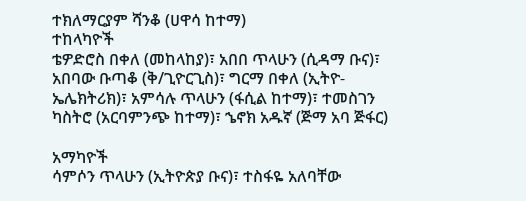ተክለማርያም ሻንቆ (ሀዋሳ ከተማ)
ተከላካዮች
ቴዎድሮስ በቀለ (መከላከያ)፣ አበበ ጥላሁን (ሲዳማ ቡና)፣ አበባው ቡጣቆ (ቅ/ጊዮርጊስ)፣ ግርማ በቀለ (ኢትዮ-ኤሌክትሪክ)፣ አምሳሉ ጥላሁን (ፋሲል ከተማ)፣ ተመስገን ካስትሮ (አርባምንጭ ከተማ)፣ ኄኖክ አዱኛ (ጅማ አባ ጅፋር)

አማካዮች
ሳምሶን ጥላሁን (ኢትዮጵያ ቡና)፣ ተስፋዬ አለባቸው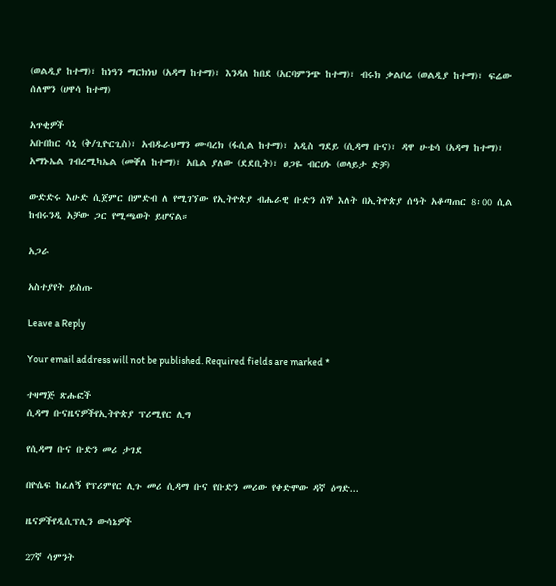(ወልዲያ ከተማ)፣ ከነዓን ማርክነህ (አዳማ ከተማ)፣ እንዳለ ከበደ (አርባምንጭ ከተማ)፣ ብሩክ ቃልቦሬ (ወልዲያ ከተማ)፣ ፍሬው ሰለሞን (ሀዋሳ ከተማ)

አጥቂዎች
አቡበከር ሳኒ (ቅ/ጊዮርጊስ)፣ አብዱራህማን ሙባረክ (ፋሲል ከተማ)፣ አዲስ ግደይ (ሲዳማ ቡና)፣ ዳዋ ሁቴሳ (አዳማ ከተማ)፣ አማኑኤል ገብረሚካኤል (መቐለ ከተማ)፣ አቤል ያለው (ደደቢት)፣ ፀጋዬ ብርሀኑ (ወላይታ ድቻ)

ውድድሩ እሁድ ሲጀምር በምድብ ለ የሚገኘው የኢትዮጵያ ብሔራዊ ቡድን ሰኞ እለት በኢትዮጵያ ሰዓት አቆጣጠር 8፡00 ሲል ከብሩንዲ አቻው ጋር የሚጫወት ይሆናል።

አጋራ

አስተያየት ይስጡ

Leave a Reply

Your email address will not be published. Required fields are marked *

ተዛማጅ ጽሑፎች
ሲዳማ ቡናዜናዎችየኢትዮጵያ ፕሪሚየር ሊግ

የሲዳማ ቡና ቡድን መሪ ታገደ

በዮሴፍ ከፈለኝ የፕሪምየር ሊጉ መሪ ሲዳማ ቡና የቡድን መሪው የቀድሞው ዳኛ ዕግድ...

ዜናዎችየዲሲፕሊን ውሳኔዎች

27ኛ ሳምንት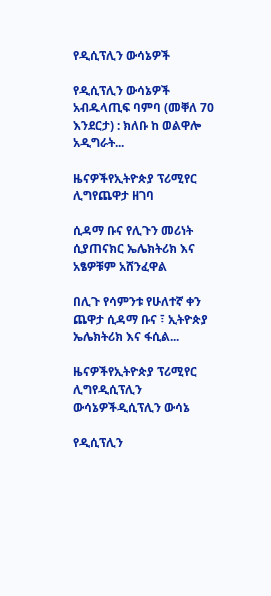የዲሲፕሊን ውሳኔዎች

የዲሲፕሊን ውሳኔዎች አብዱላጢፍ ባምባ (መቐለ 70 እንደርታ) : ክለቡ ከ ወልዋሎ አዲግራት...

ዜናዎችየኢትዮጵያ ፕሪሚየር ሊግየጨዋታ ዘገባ

ሲዳማ ቡና የሊጉን መሪነት ሲያጠናክር ኤሌክትሪክ እና አፄዎቹም አሸንፈዋል

በሊጉ የሳምንቱ የሁለተኛ ቀን ጨዋታ ሲዳማ ቡና ፣ ኢትዮጵያ ኤሌክትሪክ እና ፋሲል...

ዜናዎችየኢትዮጵያ ፕሪሚየር ሊግየዲሲፕሊን ውሳኔዎችዲሲፕሊን ውሳኔ

የዲሲፕሊን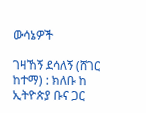ውሳኔዎች

ገዛኸኝ ደሳለኝ (ሸገር ከተማ) : ክለቡ ከ ኢትዮጵያ ቡና ጋር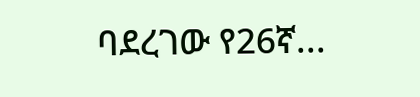ባደረገው የ26ኛ...